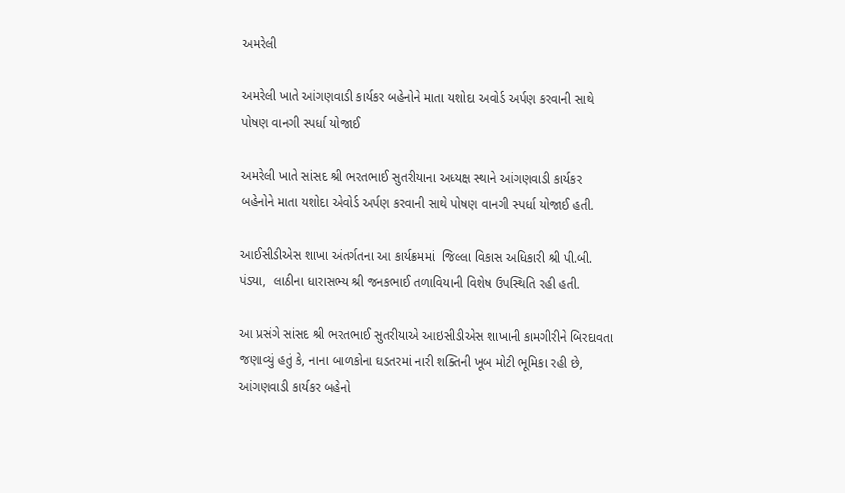અમરેલી

અમરેલી ખાતે આંગણવાડી કાર્યકર બહેનોને માતા યશોદા અવોર્ડ અર્પણ કરવાની સાથે પોષણ વાનગી સ્પર્ધા યોજાઈ

અમરેલી ખાતે સાંસદ શ્રી ભરતભાઈ સુતરીયાના અધ્યક્ષ સ્થાને આંગણવાડી કાર્યકર બહેનોને માતા યશોદા એવોર્ડ અર્પણ કરવાની સાથે પોષણ વાનગી સ્પર્ધા યોજાઈ હતી.

આઈસીડીએસ શાખા અંતર્ગતના આ કાર્યક્રમમાં  જિલ્લા વિકાસ અધિકારી શ્રી પી.બી. પંડ્યા,  લાઠીના ધારાસભ્ય શ્રી જનકભાઈ તળાવિયાની વિશેષ ઉપસ્થિતિ રહી હતી.

આ પ્રસંગે સાંસદ શ્રી ભરતભાઈ સુતરીયાએ આઇસીડીએસ શાખાની કામગીરીને બિરદાવતા જણાવ્યું હતું કે, નાના બાળકોના ઘડતરમાં નારી શક્તિની ખૂબ મોટી ભૂમિકા રહી છે, આંગણવાડી કાર્યકર બહેનો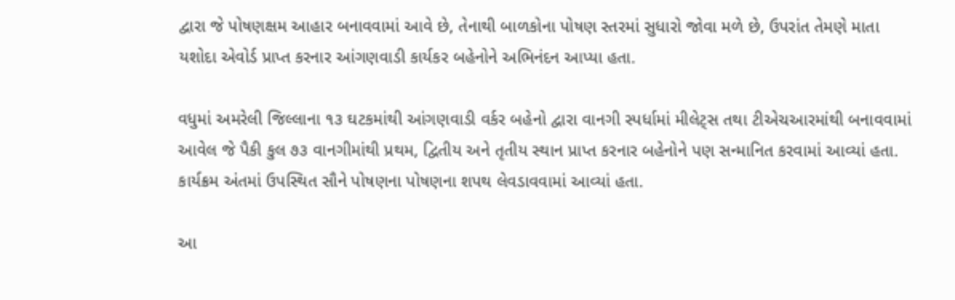દ્વારા જે પોષણક્ષમ આહાર બનાવવામાં આવે છે, તેનાથી બાળકોના પોષણ સ્તરમાં સુધારો જોવા મળે છે, ઉપરાંત તેમણે માતા યશોદા એવોર્ડ પ્રાપ્ત કરનાર આંગણવાડી કાર્યકર બહેનોને અભિનંદન આપ્યા હતા.

વધુમાં અમરેલી જિલ્લાના ૧૩ ઘટકમાંથી આંગણવાડી વર્કર બહેનો દ્વારા વાનગી સ્પર્ધામાં મીલેટ્સ તથા ટીએચઆરમાંથી બનાવવામાં આવેલ જે પૈકી કુલ ૭૩ વાનગીમાંથી પ્રથમ, દ્વિતીય અને તૃતીય સ્થાન પ્રાપ્ત કરનાર બહેનોને પણ સન્માનિત કરવામાં આવ્યાં હતા.  કાર્યક્રમ અંતમાં ઉપસ્થિત સૌને પોષણના પોષણના શપથ લેવડાવવામાં આવ્યાં હતા.

આ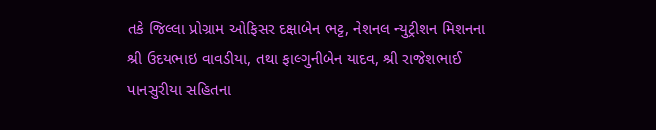તકે જિલ્લા પ્રોગ્રામ ઓફિસર દક્ષાબેન ભટ્ટ, નેશનલ ન્યુટ્રીશન મિશનના શ્રી ઉદયભાઇ વાવડીયા, તથા ફાલ્ગુનીબેન યાદવ, શ્રી રાજેશભાઈ પાનસુરીયા સહિતના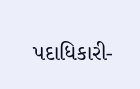પદાધિકારી-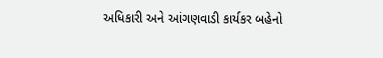અધિકારી અને આંગણવાડી કાર્યકર બહેનો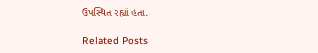ઉપસ્થિત રહ્યાં હતા.

Related Posts